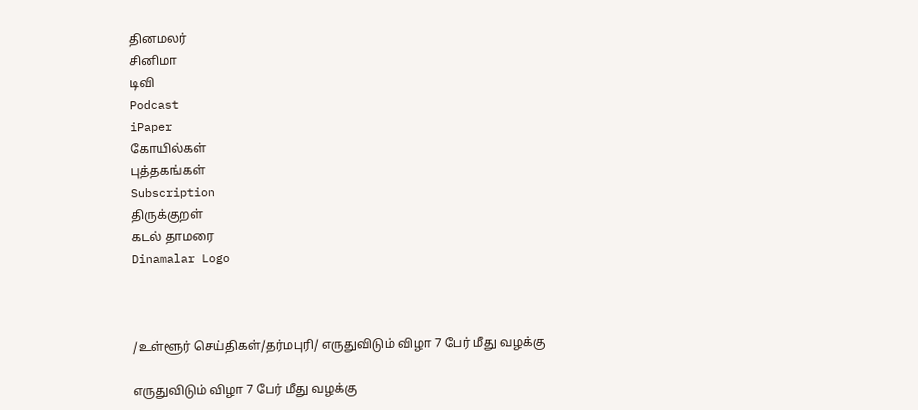தினமலர்
சினிமா
டிவி
Podcast
iPaper
கோயில்கள்
புத்தகங்கள்
Subscription
திருக்குறள்
கடல் தாமரை
Dinamalar Logo



/உள்ளூர் செய்திகள்/தர்மபுரி/ எருதுவிடும் விழா 7 பேர் மீது வழக்கு

எருதுவிடும் விழா 7 பேர் மீது வழக்கு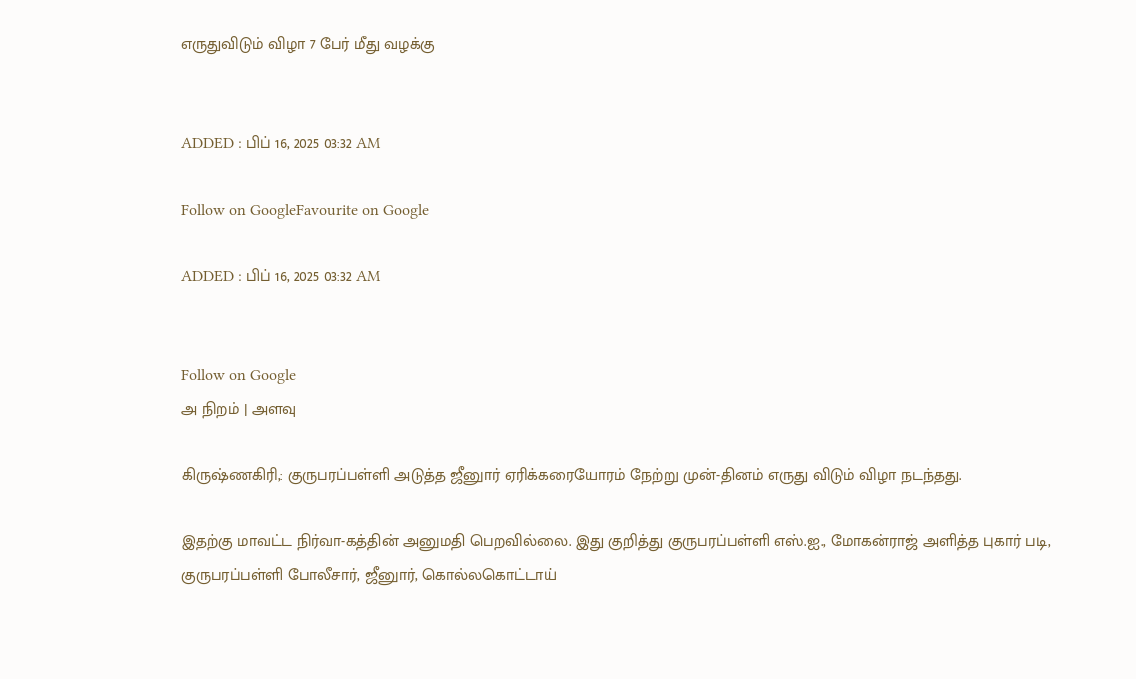எருதுவிடும் விழா 7 பேர் மீது வழக்கு


ADDED : பிப் 16, 2025 03:32 AM

Follow on GoogleFavourite on Google

ADDED : பிப் 16, 2025 03:32 AM


Follow on Google
அ நிறம் | அளவு

கிருஷ்ணகிரி,: குருபரப்பள்ளி அடுத்த ஜீனுார் ஏரிக்கரையோரம் நேற்று முன்-தினம் எருது விடும் விழா நடந்தது.

இதற்கு மாவட்ட நிர்வா-கத்தின் அனுமதி பெறவில்லை. இது குறித்து குருபரப்பள்ளி எஸ்.ஐ., மோகன்ராஜ் அளித்த புகார் படி, குருபரப்பள்ளி போலீசார், ஜீனுார், கொல்லகொட்டாய்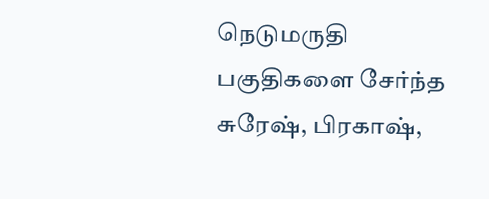நெடுமருதி பகுதிகளை சேர்ந்த சுரேஷ், பிரகாஷ்,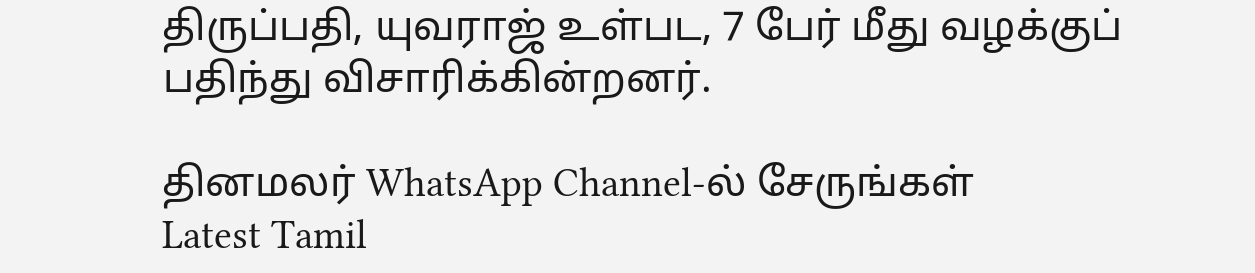திருப்பதி, யுவராஜ் உள்பட, 7 பேர் மீது வழக்குப் பதிந்து விசாரிக்கின்றனர்.

தினமலர் WhatsApp Channel-ல் சேருங்கள்
Latest Tamil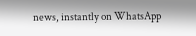news, instantly on WhatsApp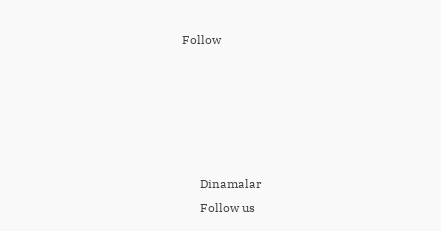Follow





      Dinamalar
      Follow us